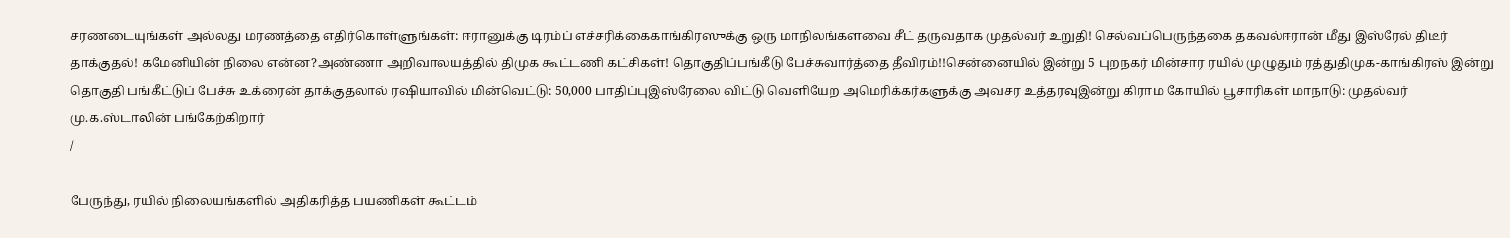சரணடையுங்கள் அல்லது மரணத்தை எதிர்கொள்ளுங்கள்: ஈரானுக்கு டிரம்ப் எச்சரிக்கைகாங்கிரஸுக்கு ஒரு மாநிலங்களவை சீட் தருவதாக முதல்வர் உறுதி! செல்வப்பெருந்தகை தகவல்ஈரான் மீது இஸ்ரேல் திடீர் தாக்குதல்! கமேனியின் நிலை என்ன?அண்ணா அறிவாலயத்தில் திமுக கூட்டணி கட்சிகள்! தொகுதிப்பங்கீடு பேச்சுவார்த்தை தீவிரம்!!சென்னையில் இன்று 5 புறநகர் மின்சார ரயில் முழுதும் ரத்துதிமுக-காங்கிரஸ் இன்று தொகுதி பங்கீட்டுப் பேச்சு உக்ரைன் தாக்குதலால் ரஷியாவில் மின்வெட்டு: 50,000 பாதிப்புஇஸ்ரேலை விட்டு வெளியேற அமெரிக்கர்களுக்கு அவசர உத்தரவுஇன்று கிராம கோயில் பூசாரிகள் மாநாடு: முதல்வர் மு.க.ஸ்டாலின் பங்கேற்கிறார்
/

பேருந்து, ரயில் நிலையங்களில் அதிகரித்த பயணிகள் கூட்டம்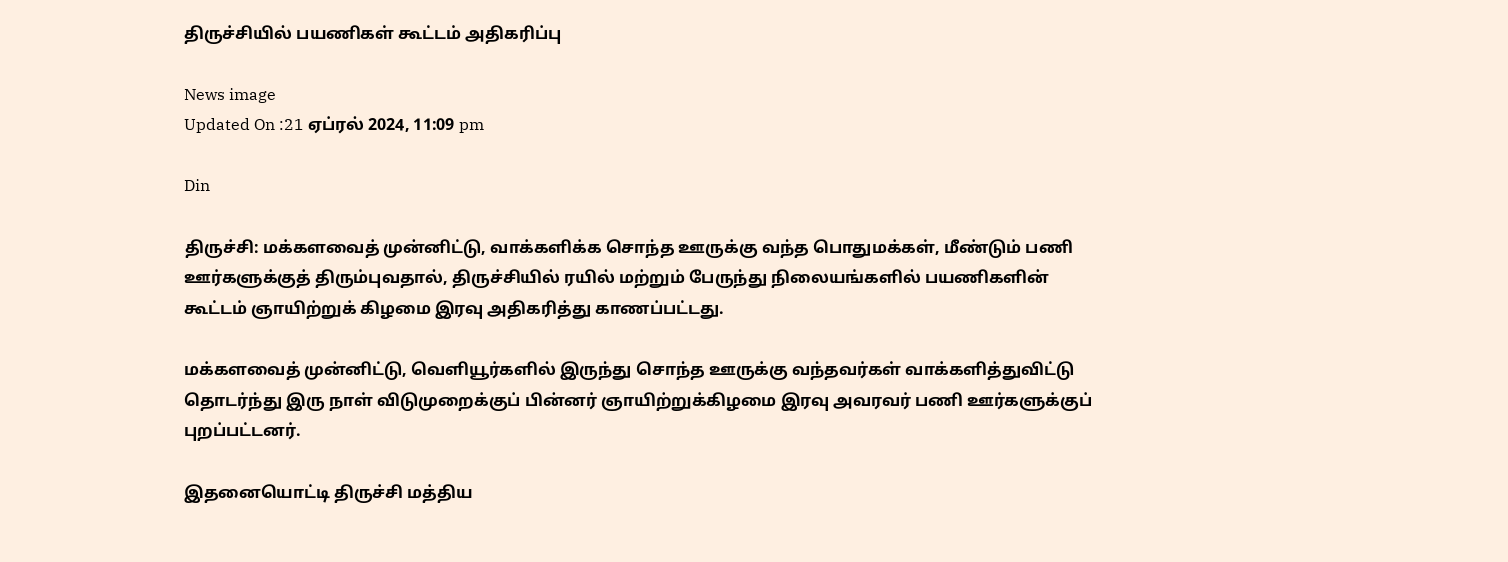திருச்சியில் பயணிகள் கூட்டம் அதிகரிப்பு

News image
Updated On :21 ஏப்ரல் 2024, 11:09 pm

Din

திருச்சி: மக்களவைத் முன்னிட்டு, வாக்களிக்க சொந்த ஊருக்கு வந்த பொதுமக்கள், மீண்டும் பணி ஊர்களுக்குத் திரும்புவதால், திருச்சியில் ரயில் மற்றும் பேருந்து நிலையங்களில் பயணிகளின் கூட்டம் ஞாயிற்றுக் கிழமை இரவு அதிகரித்து காணப்பட்டது.

மக்களவைத் முன்னிட்டு, வெளியூர்களில் இருந்து சொந்த ஊருக்கு வந்தவர்கள் வாக்களித்துவிட்டு தொடர்ந்து இரு நாள் விடுமுறைக்குப் பின்னர் ஞாயிற்றுக்கிழமை இரவு அவரவர் பணி ஊர்களுக்குப் புறப்பட்டனர்.

இதனையொட்டி திருச்சி மத்திய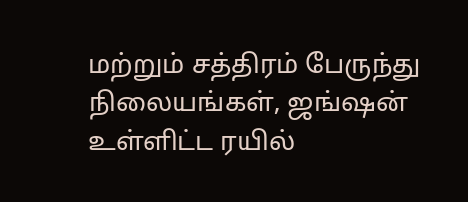மற்றும் சத்திரம் பேருந்து நிலையங்கள், ஜங்ஷன் உள்ளிட்ட ரயில்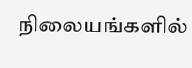நிலையங்களில்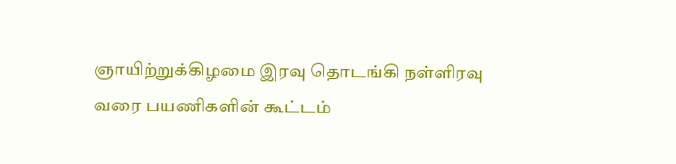ஞாயிற்றுக்கிழமை இரவு தொடங்கி நள்ளிரவு வரை பயணிகளின் கூட்டம்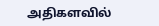அதிகளவில்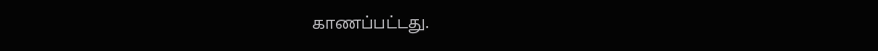காணப்பட்டது.